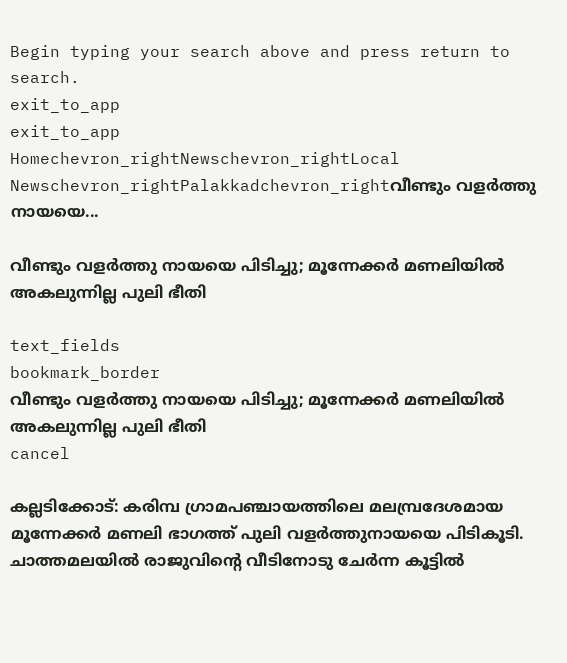Begin typing your search above and press return to search.
exit_to_app
exit_to_app
Homechevron_rightNewschevron_rightLocal Newschevron_rightPalakkadchevron_rightവീണ്ടും വളർത്തു നായയെ...

വീണ്ടും വളർത്തു നായയെ പിടിച്ചു; മൂന്നേക്കർ മണലിയിൽ അകലുന്നില്ല പുലി ഭീതി

text_fields
bookmark_border
വീണ്ടും വളർത്തു നായയെ പിടിച്ചു; മൂന്നേക്കർ മണലിയിൽ അകലുന്നില്ല പുലി ഭീതി
cancel

കല്ലടിക്കോട്: കരിമ്പ ഗ്രാമപഞ്ചായത്തിലെ മലമ്പ്രദേശമായ മൂന്നേക്കർ മണലി ഭാഗത്ത് പുലി വളർത്തുനായയെ പിടികൂടി. ചാത്തമലയിൽ രാജുവിന്റെ വീടിനോടു ചേർന്ന കൂട്ടിൽ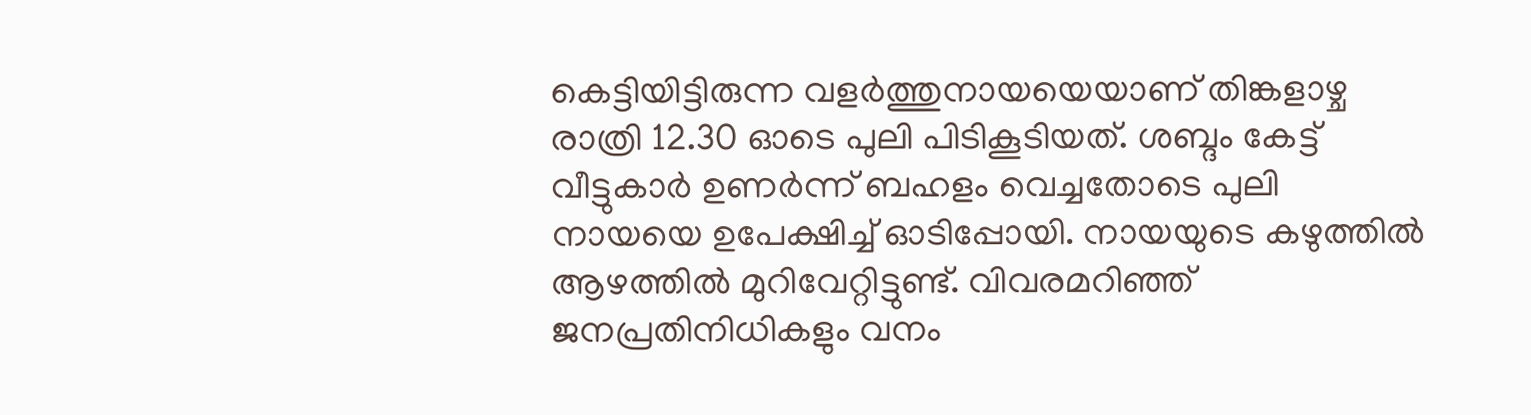കെട്ടിയിട്ടിരുന്ന വളർത്തുനായയെയാണ് തിങ്കളാഴ്ച രാത്രി 12.30 ഓടെ പുലി പിടികൂടിയത്. ശബ്ദം കേട്ട് വീട്ടുകാർ ഉണർന്ന് ബഹളം വെച്ചതോടെ പുലി നായയെ ഉപേക്ഷിച്ച് ഓടിപ്പോയി. നായയുടെ കഴുത്തിൽ ആഴത്തിൽ മുറിവേറ്റിട്ടുണ്ട്. വിവരമറിഞ്ഞ് ജനപ്രതിനിധികളും വനം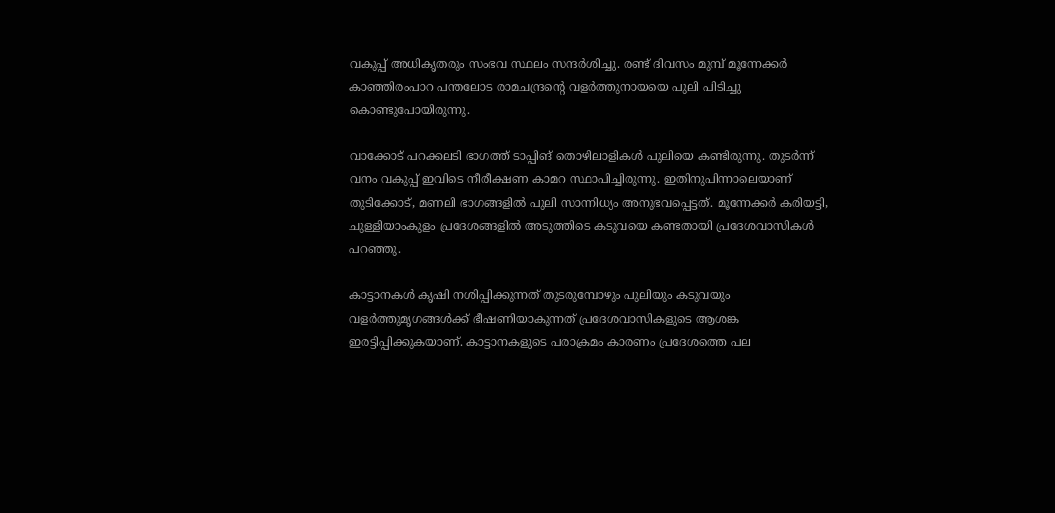വകുപ്പ് അധികൃതരും സംഭവ സ്ഥലം സന്ദർശിച്ചു. രണ്ട് ദിവസം മുമ്പ് മൂന്നേക്കർ കാഞ്ഞിരംപാറ പന്തലോട രാമചന്ദ്രന്റെ വളർത്തുനായയെ പുലി പിടിച്ചു കൊണ്ടുപോയിരുന്നു.

വാക്കോട് പറക്കലടി ഭാഗത്ത് ടാപ്പിങ് തൊഴിലാളികൾ പുലിയെ കണ്ടിരുന്നു. തുടർന്ന് വനം വകുപ്പ് ഇവിടെ നീരീക്ഷണ കാമറ സ്ഥാപിച്ചിരുന്നു. ഇതിനുപിന്നാലെയാണ് തുടിക്കോട്, മണലി ഭാഗങ്ങളിൽ പുലി സാന്നിധ്യം അനുഭവപ്പെട്ടത്. മൂന്നേക്കർ കരിയട്ടി, ചുള്ളിയാംകുളം പ്രദേശങ്ങളിൽ അടുത്തിടെ കടുവയെ കണ്ടതായി പ്രദേശവാസികൾ പറഞ്ഞു.

കാട്ടാനകൾ കൃഷി നശിപ്പിക്കുന്നത് തുടരുമ്പോഴും പുലിയും കടുവയും വളർത്തുമൃഗങ്ങൾക്ക് ഭീഷണിയാകുന്നത് പ്രദേശവാസികളുടെ ആശങ്ക ഇരട്ടിപ്പിക്കുകയാണ്. കാട്ടാനകളുടെ പരാക്രമം കാരണം പ്രദേശത്തെ പല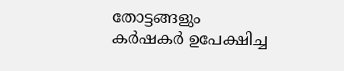തോട്ടങ്ങളും കർഷകർ ഉപേക്ഷിച്ച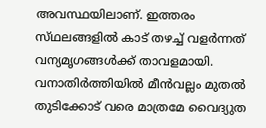അവസ്ഥയിലാണ്. ഇത്തരം സ്‌ഥലങ്ങളിൽ കാട് തഴച്ച് വളർന്നത് വന്യമൃഗങ്ങൾക്ക് താവളമായി. വനാതിർത്തിയിൽ മീൻവല്ലം മുതൽ തുടിക്കോട് വരെ മാത്രമേ വൈദ്യുത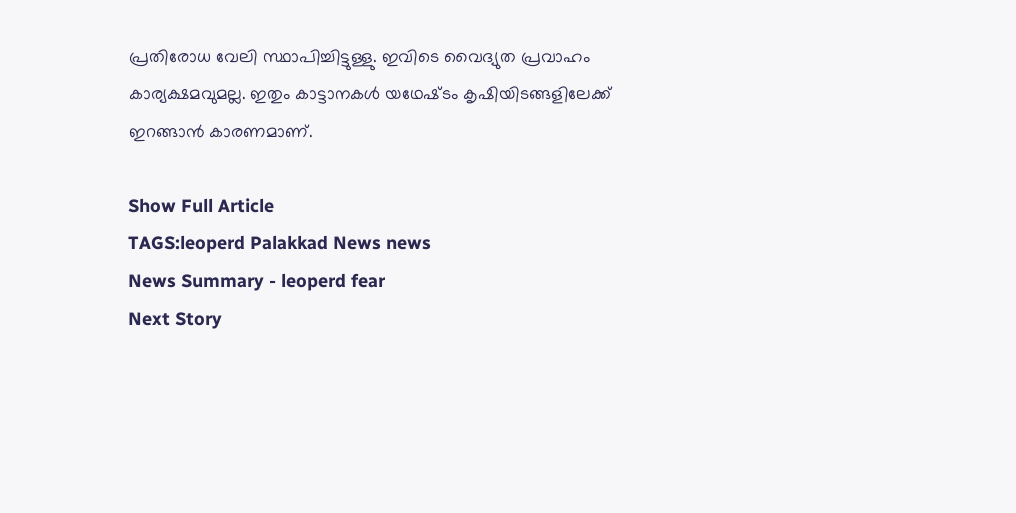പ്രതിരോധ വേലി സ്ഥാപിച്ചിട്ടുള്ളു. ഇവിടെ വൈദ്യുത പ്രവാഹം കാര്യക്ഷമവുമല്ല. ഇതും കാട്ടാനകൾ യഥേഷ്‌ടം കൃഷിയിടങ്ങളിലേക്ക് ഇറങ്ങാൻ കാരണമാണ്.

Show Full Article
TAGS:leoperd Palakkad News news
News Summary - leoperd fear
Next Story